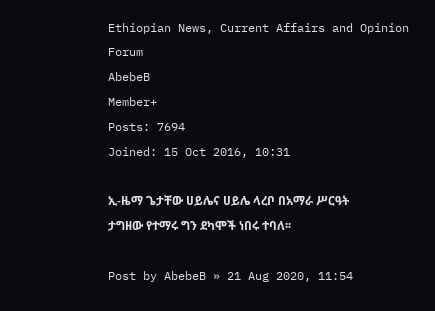Ethiopian News, Current Affairs and Opinion Forum
AbebeB
Member+
Posts: 7694
Joined: 15 Oct 2016, 10:31

ኢ-ዜማ ጌታቸው ሀይሌና ሀይሌ ላረቦ በአማራ ሥርዓት ታግዘው የተማሩ ግን ደካሞች ነበሩ ተባለ፡፡

Post by AbebeB » 21 Aug 2020, 11:54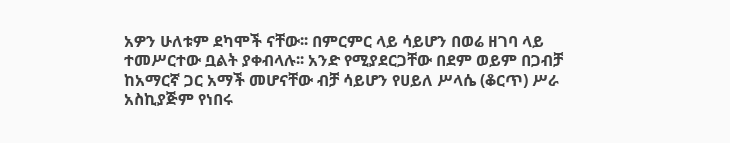አዎን ሁለቱም ደካሞች ናቸው፡፡ በምርምር ላይ ሳይሆን በወሬ ዘገባ ላይ ተመሥርተው ቧልት ያቀብላሉ፡፡ አንድ የሚያደርጋቸው በደም ወይም በጋብቻ ከአማርኛ ጋር አማች መሆናቸው ብቻ ሳይሆን የሀይለ ሥላሴ (ቆርጥ) ሥራ አስኪያጅም የነበሩ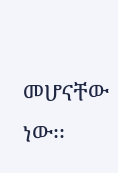መሆናቸው ነው፡፡